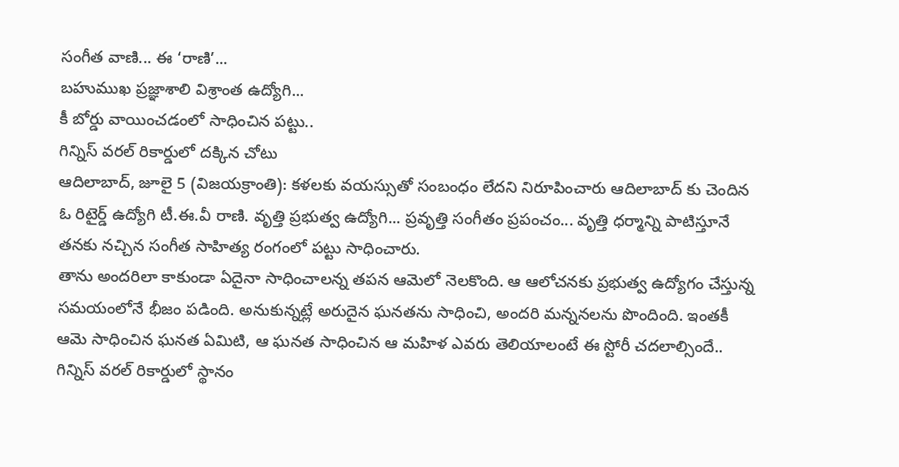సంగీత వాణి... ఈ ‘రాణి’...
బహుముఖ ప్రజ్ఞాశాలి విశ్రాంత ఉద్యోగి...
కీ బోర్డు వాయించడంలో సాధించిన పట్టు..
గిన్నిస్ వరల్ రికార్డులో దక్కిన చోటు
ఆదిలాబాద్, జూలై 5 (విజయక్రాంతి): కళలకు వయస్సుతో సంబంధం లేదని నిరూపించారు ఆదిలాబాద్ కు చెందిన ఓ రిటైర్డ్ ఉద్యోగి టీ.ఈ.వీ రాణి. వృత్తి ప్రభుత్వ ఉద్యోగి... ప్రవృత్తి సంగీతం ప్రపంచం... వృత్తి ధర్మాన్ని పాటిస్తూనే తనకు నచ్చిన సంగీత సాహిత్య రంగంలో పట్టు సాధించారు.
తాను అందరిలా కాకుండా ఏదైనా సాధించాలన్న తపన ఆమెలో నెలకొంది. ఆ ఆలోచనకు ప్రభుత్వ ఉద్యోగం చేస్తున్న సమయంలోనే భీజం పడింది. అనుకున్నట్లే అరుదైన ఘనతను సాధించి, అందరి మన్ననలను పొందింది. ఇంతకీ ఆమె సాధించిన ఘనత ఏమిటి, ఆ ఘనత సాధించిన ఆ మహిళ ఎవరు తెలియాలంటే ఈ స్టోరీ చదలాల్సిందే.. గిన్నిస్ వరల్ రికార్డులో స్థానం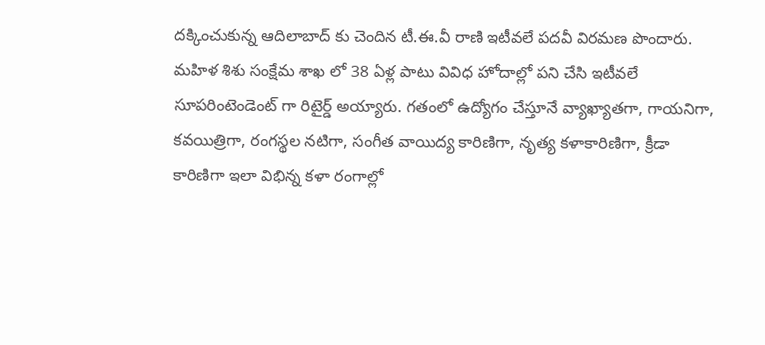దక్కించుకున్న ఆదిలాబాద్ కు చెందిన టీ.ఈ.వీ రాణి ఇటీవలే పదవీ విరమణ పొందారు.
మహిళ శిశు సంక్షేమ శాఖ లో 38 ఏళ్ల పాటు వివిధ హోదాల్లో పని చేసి ఇటీవలే సూపరింటెండెంట్ గా రిటైర్డ్ అయ్యారు. గతంలో ఉద్యోగం చేస్తూనే వ్యాఖ్యాతగా, గాయనిగా, కవయిత్రిగా, రంగస్థల నటిగా, సంగీత వాయిద్య కారిణిగా, నృత్య కళాకారిణిగా, క్రీడా కారిణిగా ఇలా విభిన్న కళా రంగాల్లో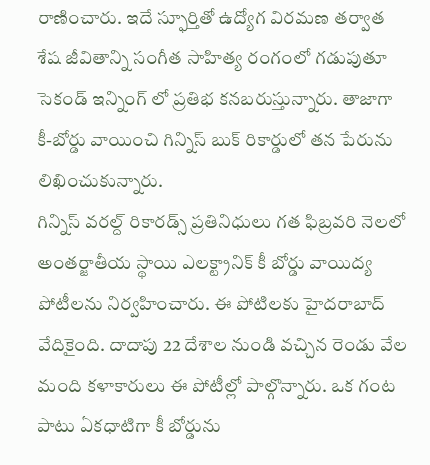రాణించారు. ఇదే స్ఫూర్తితో ఉద్యోగ విరమణ తర్వాత శేష జీవితాన్ని సంగీత సాహిత్య రంగంలో గడుపుతూ సెకండ్ ఇన్నింగ్ లో ప్రతిభ కనబరుస్తున్నారు. తాజాగా కీ-బోర్డు వాయించి గిన్నిస్ బుక్ రికార్డులో తన పేరును లిఖించుకున్నారు.
గిన్నిస్ వరల్ద్ రికారడ్స్ ప్రతినిధులు గత ఫిబ్రవరి నెలలో అంతర్జాతీయ స్థాయి ఎలక్ట్రానిక్ కీ బోర్డు వాయిద్య పోటీలను నిర్వహించారు. ఈ పోటిలకు హైదరాబాద్ వేదికైంది. దాదాపు 22 దేశాల నుండి వచ్చిన రెండు వేల మంది కళాకారులు ఈ పోటీల్లో పాల్గొన్నారు. ఒక గంట పాటు ఏకధాటిగా కీ బోర్డును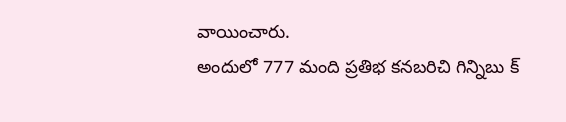వాయించారు.
అందులో 777 మంది ప్రతిభ కనబరిచి గిన్నిబు క్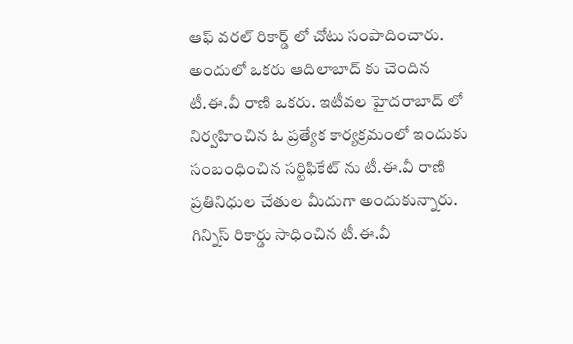ఆఫ్ వరల్ రికార్డ్ లో చోటు సంపాదించారు. అందులో ఒకరు ఆదిలాబాద్ కు చెందిన టీ.ఈ.వీ రాణి ఒకరు. ఇటీవల హైదరాబాద్ లో నిర్వహించిన ఓ ప్రత్యేక కార్యక్రమంలో ఇందుకు సంబంధించిన సర్టిఫికేట్ ను టీ.ఈ.వీ రాణి ప్రతినిధుల చేతుల మీదుగా అందుకున్నారు. గిన్నిస్ రికార్డు సాధించిన టీ.ఈ.వీ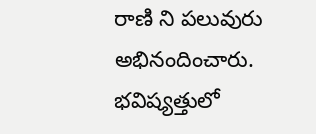రాణి ని పలువురు అభినందించారు. భవిష్యత్తులో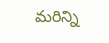మరిన్ని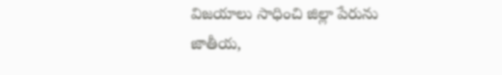విజయాలు సాధించి జిల్లా పేరును జాతీయ,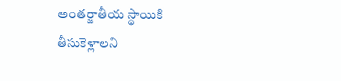అంతర్జాతీయ స్థాయికి తీసుకెళ్లాలని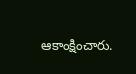ఆకాంక్షించారు.